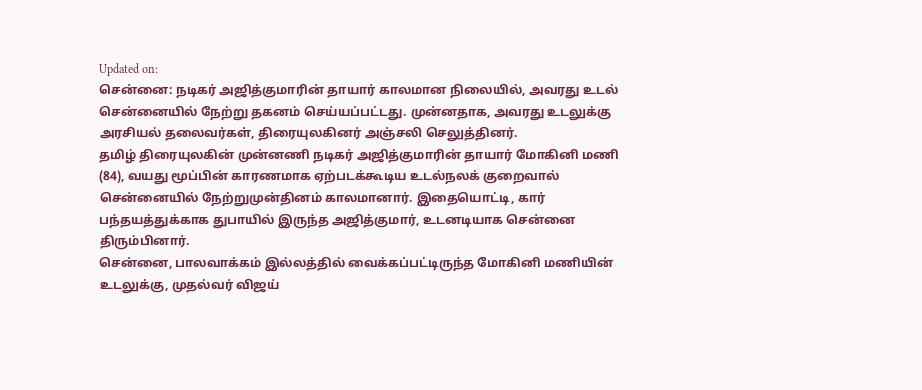Updated on:
சென்னை: நடிகர் அஜித்குமாரின் தாயார் காலமான நிலையில், அவரது உடல் சென்னையில் நேற்று தகனம் செய்யப்பட்டது. முன்னதாக, அவரது உடலுக்கு அரசியல் தலைவர்கள், திரையுலகினர் அஞ்சலி செலுத்தினர்.
தமிழ் திரையுலகின் முன்னணி நடிகர் அஜித்குமாரின் தாயார் மோகினி மணி (84), வயது மூப்பின் காரணமாக ஏற்படக்கூடிய உடல்நலக் குறைவால் சென்னையில் நேற்றுமுன்தினம் காலமானார். இதையொட்டி, கார் பந்தயத்துக்காக துபாயில் இருந்த அஜித்குமார், உடனடியாக சென்னை திரும்பினார்.
சென்னை, பாலவாக்கம் இல்லத்தில் வைக்கப்பட்டிருந்த மோகினி மணியின் உடலுக்கு, முதல்வர் விஜய்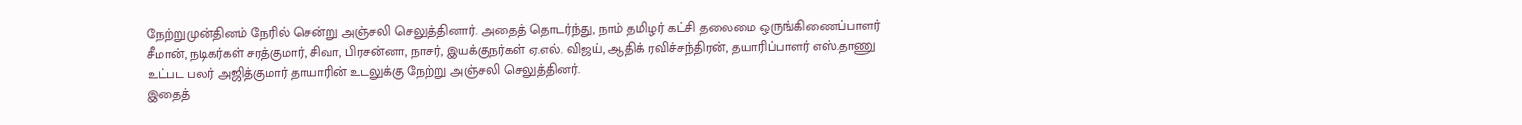நேற்றுமுன்தினம் நேரில் சென்று அஞ்சலி செலுத்தினார். அதைத் தொடர்ந்து, நாம் தமிழர் கட்சி தலைமை ஒருங்கிணைப்பாளர் சீமான், நடிகர்கள் சரத்குமார், சிவா, பிரசன்னா, நாசர், இயக்குநர்கள் ஏ.எல். விஜய், ஆதிக் ரவிச்சந்திரன், தயாரிப்பாளர் எஸ்.தாணு உட்பட பலர் அஜித்குமார் தாயாரின் உடலுக்கு நேற்று அஞ்சலி செலுத்தினர்.
இதைத்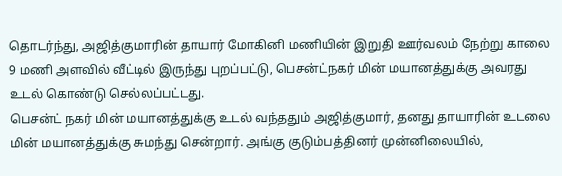தொடர்ந்து, அஜித்குமாரின் தாயார் மோகினி மணியின் இறுதி ஊர்வலம் நேற்று காலை 9 மணி அளவில் வீட்டில் இருந்து புறப்பட்டு, பெசன்ட்நகர் மின் மயானத்துக்கு அவரது உடல் கொண்டு செல்லப்பட்டது.
பெசன்ட் நகர் மின் மயானத்துக்கு உடல் வந்ததும் அஜித்குமார், தனது தாயாரின் உடலை மின் மயானத்துக்கு சுமந்து சென்றார். அங்கு குடும்பத்தினர் முன்னிலையில்,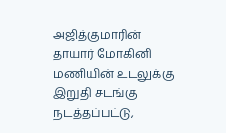அஜித்குமாரின் தாயார் மோகினி மணியின் உடலுக்கு இறுதி சடங்கு நடத்தப்பட்டு,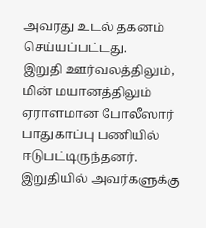அவரது உடல் தகனம் செய்யப்பட்டது.
இறுதி ஊர்வலத்திலும், மின் மயானத்திலும் ஏராளமான போலீஸார் பாதுகாப்பு பணியில் ஈடுபட்டிருந்தனர். இறுதியில் அவர்களுக்கு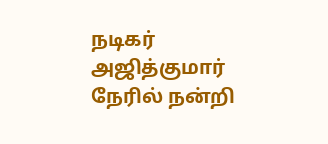நடிகர் அஜித்குமார் நேரில் நன்றி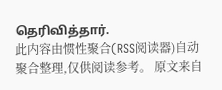தெரிவித்தார்.
此内容由惯性聚合(RSS阅读器)自动聚合整理,仅供阅读参考。 原文来自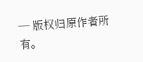— 版权归原作者所有。